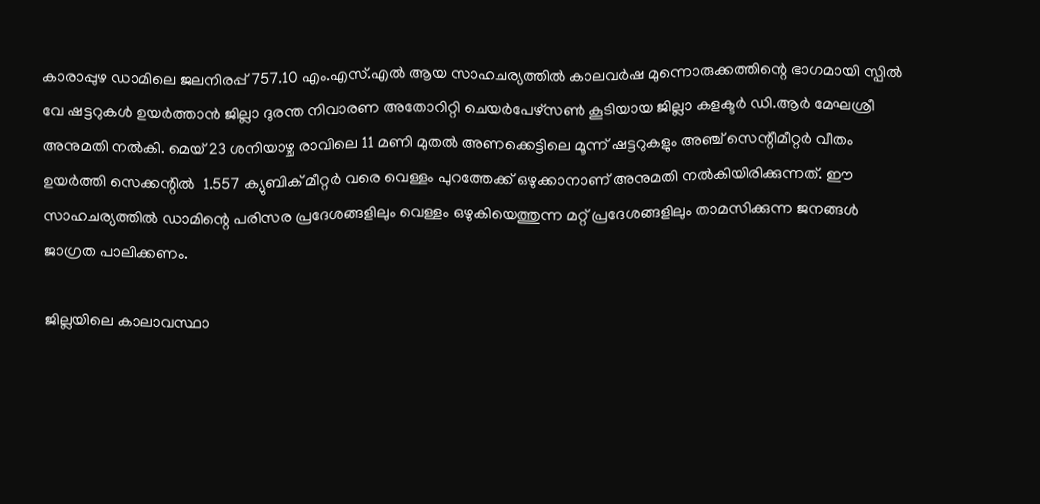കാരാപ്പുഴ ഡാമിലെ ജലനിരപ്പ് 757.10 എം.എസ്.എല്‍ ആയ സാഹചര്യത്തില്‍ കാലവര്‍ഷ മുന്നൊരുക്കത്തിന്റെ ഭാഗമായി സ്പില്‍ വേ ഷട്ടറുകള്‍ ഉയര്‍ത്താന്‍ ജില്ലാ ദുരന്ത നിവാരണ അതോറിറ്റി ചെയര്‍പേഴ്‌സണ്‍ കൂടിയായ ജില്ലാ കളക്ടര്‍ ഡി.ആര്‍ മേഘശ്രീ അനുമതി നല്‍കി. മെയ് 23 ശനിയാഴ്ച രാവിലെ 11 മണി മുതല്‍ അണക്കെട്ടിലെ മൂന്ന് ഷട്ടറുകളും അഞ്ച് സെന്റീമീറ്റര്‍ വീതം ഉയര്‍ത്തി സെക്കന്റില്‍  1.557 ക്യുബിക് മീറ്റര്‍ വരെ വെള്ളം പുറത്തേക്ക് ഒഴുക്കാനാണ് അനുമതി നല്‍കിയിരിക്കുന്നത്. ഈ സാഹചര്യത്തില്‍ ഡാമിന്റെ പരിസര പ്രദേശങ്ങളിലും വെള്ളം ഒഴുകിയെത്തുന്ന മറ്റ് പ്രദേശങ്ങളിലും താമസിക്കുന്ന ജനങ്ങള്‍ ജാഗ്രത പാലിക്കണം.

ജില്ലയിലെ കാലാവസ്ഥാ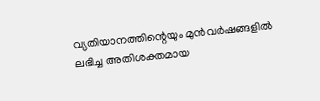വ്യതിയാനത്തിന്റെയും മുന്‍വര്‍ഷങ്ങളില്‍ ലഭിച്ച അതിശക്തമായ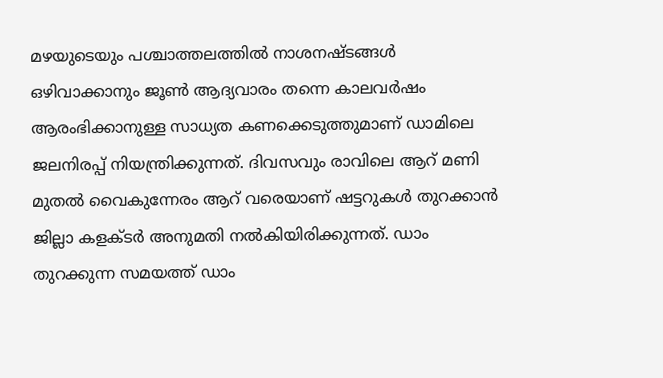മഴയുടെയും പശ്ചാത്തലത്തില്‍ നാശനഷ്ടങ്ങള്‍ ഒഴിവാക്കാനും ജൂണ്‍ ആദ്യവാരം തന്നെ കാലവര്‍ഷം ആരംഭിക്കാനുള്ള സാധ്യത കണക്കെടുത്തുമാണ് ഡാമിലെ ജലനിരപ്പ് നിയന്ത്രിക്കുന്നത്. ദിവസവും രാവിലെ ആറ് മണി മുതല്‍ വൈകുന്നേരം ആറ് വരെയാണ് ഷട്ടറുകള്‍ തുറക്കാന്‍ ജില്ലാ കളക്ടര്‍ അനുമതി നല്‍കിയിരിക്കുന്നത്. ഡാം തുറക്കുന്ന സമയത്ത് ഡാം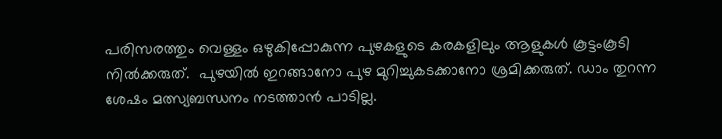പരിസരത്തും വെള്ളം ഒഴുകിപ്പോകുന്ന പുഴകളുടെ കരകളിലും ആളുകള്‍ കൂട്ടംകൂടി നില്‍ക്കരുത്.  പുഴയില്‍ ഇറങ്ങാനോ പുഴ മുറിച്ചുകടക്കാനോ ശ്രമിക്കരുത്. ഡാം തുറന്ന ശേഷം മത്സ്യബന്ധനം നടത്താന്‍ പാടില്ല.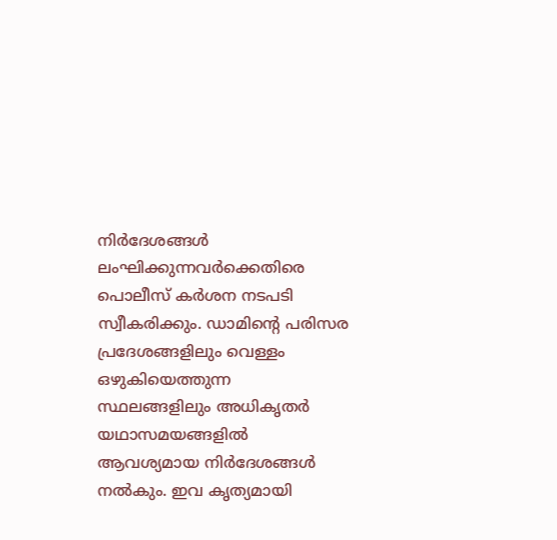നിര്‍ദേശങ്ങള്‍ ലംഘിക്കുന്നവര്‍ക്കെതിരെ പൊലീസ് കര്‍ശന നടപടി സ്വീകരിക്കും. ഡാമിന്റെ പരിസര പ്രദേശങ്ങളിലും വെള്ളം ഒഴുകിയെത്തുന്ന സ്ഥലങ്ങളിലും അധികൃതര്‍ യഥാസമയങ്ങളില്‍ ആവശ്യമായ നിര്‍ദേശങ്ങള്‍ നല്‍കും. ഇവ കൃത്യമായി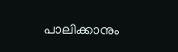പാലിക്കാനും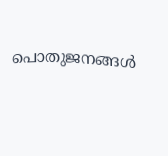പൊതുജനങ്ങള്‍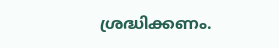ശ്രദ്ധിക്കണം.